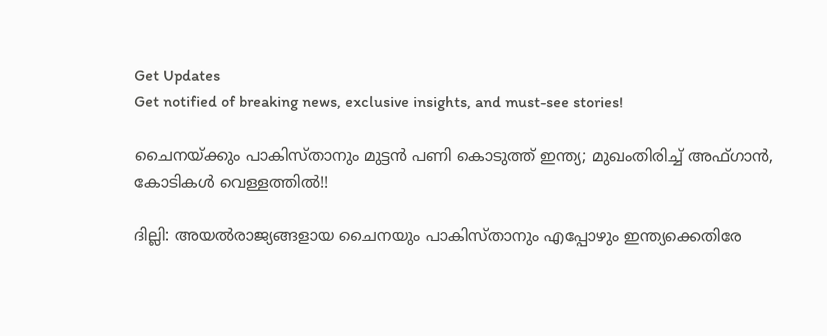Get Updates
Get notified of breaking news, exclusive insights, and must-see stories!

ചൈനയ്ക്കും പാകിസ്താനും മുട്ടന്‍ പണി കൊടുത്ത് ഇന്ത്യ; മുഖംതിരിച്ച് അഫ്ഗാന്‍, കോടികള്‍ വെള്ളത്തില്‍!!

ദില്ലി: അയല്‍രാജ്യങ്ങളായ ചൈനയും പാകിസ്താനും എപ്പോഴും ഇന്ത്യക്കെതിരേ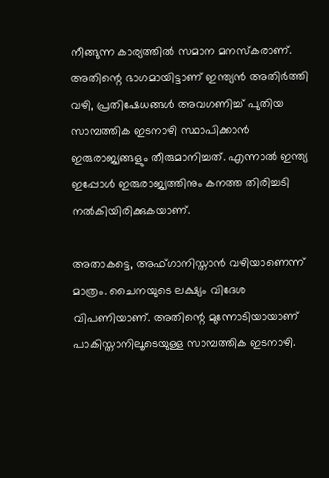നീങ്ങുന്ന കാര്യത്തില്‍ സമാന മനസ്‌കരാണ്. അതിന്റെ ഭാഗമായിട്ടാണ് ഇന്ത്യന്‍ അതിര്‍ത്തി വഴി, പ്രതിഷേധങ്ങള്‍ അവഗണിച്ച് പുതിയ സാമ്പത്തിക ഇടനാഴി സ്ഥാപിക്കാന്‍ ഇരുരാജ്യങ്ങളും തീരുമാനിച്ചത്. എന്നാല്‍ ഇന്ത്യ ഇപ്പോള്‍ ഇരുരാജ്യത്തിനും കനത്ത തിരിച്ചടി നല്‍കിയിരിക്കുകയാണ്.

അതാകട്ടെ, അഫ്ഗാനിസ്താന്‍ വഴിയാണെന്ന് മാത്രം. ചൈനയുടെ ലക്ഷ്യം വിദേശ വിപണിയാണ്. അതിന്റെ മുന്നോടിയായാണ് പാകിസ്താനിലൂടെയുള്ള സാമ്പത്തിക ഇടനാഴി.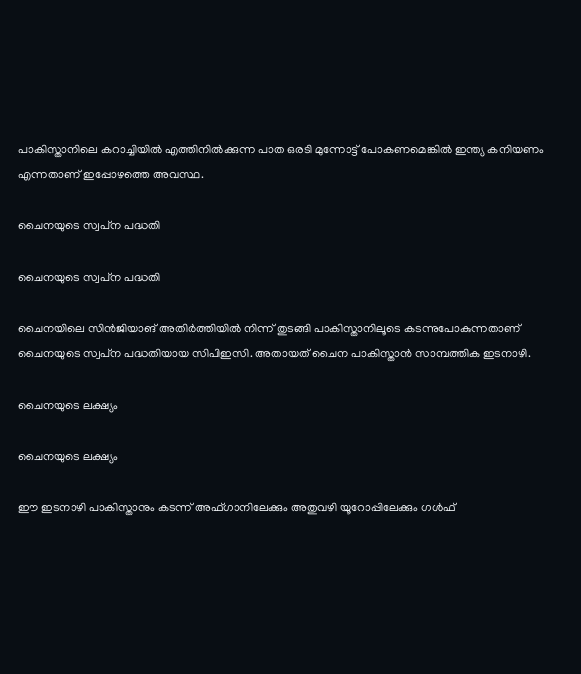പാകിസ്താനിലെ കറാച്ചിയില്‍ എത്തിനില്‍ക്കുന്ന പാത ഒരടി മുന്നോട്ട് പോകണമെങ്കില്‍ ഇന്ത്യ കനിയണം എന്നതാണ് ഇപ്പോഴത്തെ അവസ്ഥ.

ചൈനയുടെ സ്വപ്‌ന പദ്ധതി

ചൈനയുടെ സ്വപ്‌ന പദ്ധതി

ചൈനയിലെ സിന്‍ജിയാങ് അതിര്‍ത്തിയില്‍ നിന്ന് തുടങ്ങി പാകിസ്താനിലൂടെ കടന്നുപോകുന്നതാണ് ചൈനയുടെ സ്വപ്‌ന പദ്ധതിയായ സിപിഇസി. അതായത് ചൈന പാകിസ്താന്‍ സാമ്പത്തിക ഇടനാഴി.

ചൈനയുടെ ലക്ഷ്യം

ചൈനയുടെ ലക്ഷ്യം

ഈ ഇടനാഴി പാകിസ്താനും കടന്ന് അഫ്ഗാനിലേക്കും അതുവഴി യൂറോപ്പിലേക്കും ഗള്‍ഫ്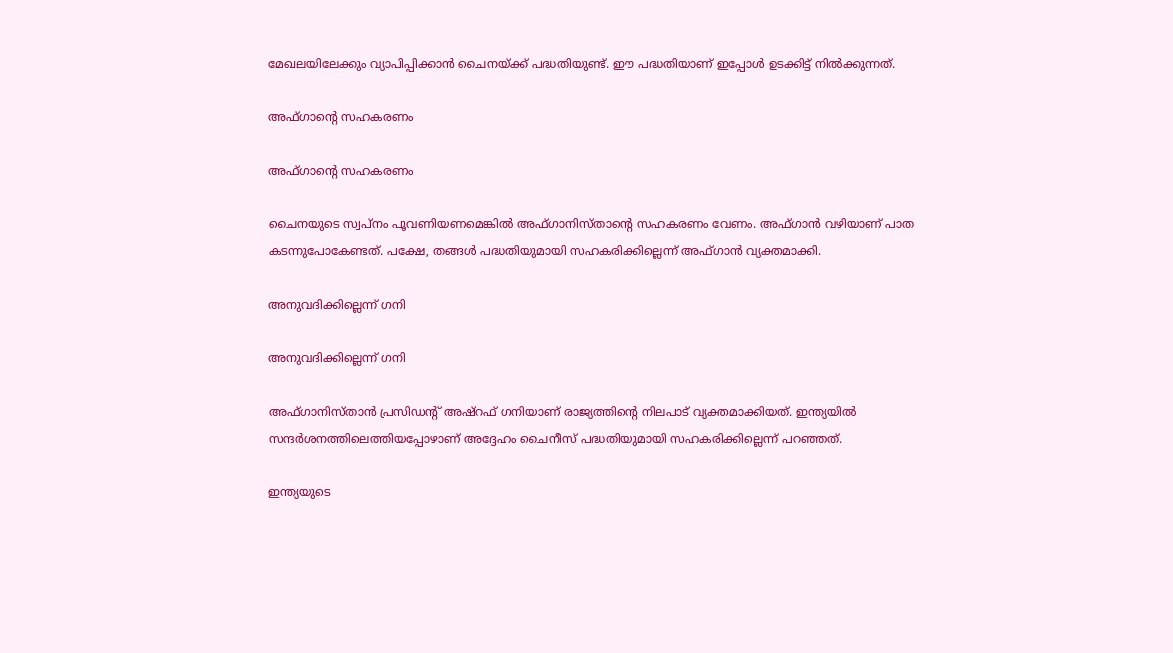മേഖലയിലേക്കും വ്യാപിപ്പിക്കാന്‍ ചൈനയ്ക്ക് പദ്ധതിയുണ്ട്. ഈ പദ്ധതിയാണ് ഇപ്പോള്‍ ഉടക്കിട്ട് നില്‍ക്കുന്നത്.

അഫ്ഗാന്റെ സഹകരണം

അഫ്ഗാന്റെ സഹകരണം

ചൈനയുടെ സ്വപ്‌നം പൂവണിയണമെങ്കില്‍ അഫ്ഗാനിസ്താന്റെ സഹകരണം വേണം. അഫ്ഗാന്‍ വഴിയാണ് പാത കടന്നുപോകേണ്ടത്. പക്ഷേ, തങ്ങള്‍ പദ്ധതിയുമായി സഹകരിക്കില്ലെന്ന് അഫ്ഗാന്‍ വ്യക്തമാക്കി.

അനുവദിക്കില്ലെന്ന് ഗനി

അനുവദിക്കില്ലെന്ന് ഗനി

അഫ്ഗാനിസ്താന്‍ പ്രസിഡന്റ് അഷ്‌റഫ് ഗനിയാണ് രാജ്യത്തിന്റെ നിലപാട് വ്യക്തമാക്കിയത്. ഇന്ത്യയില്‍ സന്ദര്‍ശനത്തിലെത്തിയപ്പോഴാണ് അദ്ദേഹം ചൈനീസ് പദ്ധതിയുമായി സഹകരിക്കില്ലെന്ന് പറഞ്ഞത്.

ഇന്ത്യയുടെ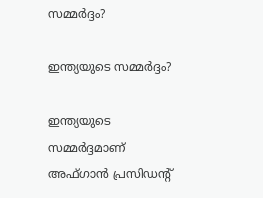സമ്മര്‍ദ്ദം?

ഇന്ത്യയുടെ സമ്മര്‍ദ്ദം?

ഇന്ത്യയുടെ സമ്മര്‍ദ്ദമാണ് അഫ്ഗാന്‍ പ്രസിഡന്റ്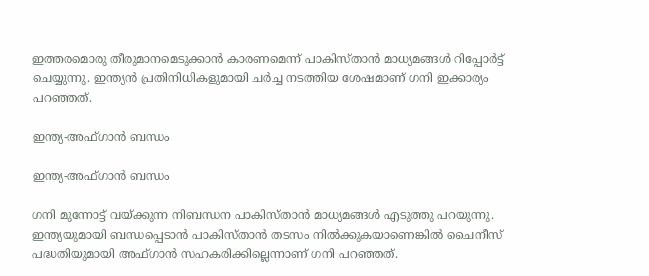ഇത്തരമൊരു തീരുമാനമെടുക്കാന്‍ കാരണമെന്ന് പാകിസ്താന്‍ മാധ്യമങ്ങള്‍ റിപ്പോര്‍ട്ട് ചെയ്യുന്നു. ഇന്ത്യന്‍ പ്രതിനിധികളുമായി ചര്‍ച്ച നടത്തിയ ശേഷമാണ് ഗനി ഇക്കാര്യം പറഞ്ഞത്.

ഇന്ത്യ-അഫ്ഗാന്‍ ബന്ധം

ഇന്ത്യ-അഫ്ഗാന്‍ ബന്ധം

ഗനി മുന്നോട്ട് വയ്ക്കുന്ന നിബന്ധന പാകിസ്താന്‍ മാധ്യമങ്ങള്‍ എടുത്തു പറയുന്നു. ഇന്ത്യയുമായി ബന്ധപ്പെടാന്‍ പാകിസ്താന്‍ തടസം നില്‍ക്കുകയാണെങ്കില്‍ ചൈനീസ് പദ്ധതിയുമായി അഫ്ഗാന്‍ സഹകരിക്കില്ലെന്നാണ് ഗനി പറഞ്ഞത്.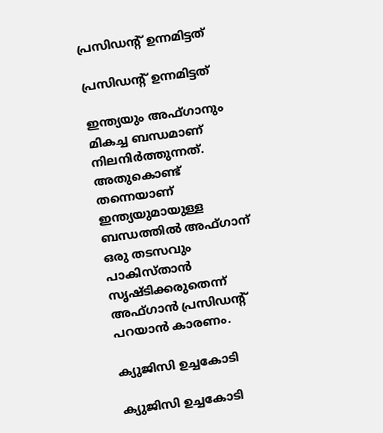പ്രസിഡന്റ് ഉന്നമിട്ടത്

പ്രസിഡന്റ് ഉന്നമിട്ടത്

ഇന്ത്യയും അഫ്ഗാനും മികച്ച ബന്ധമാണ് നിലനിര്‍ത്തുന്നത്. അതുകൊണ്ട് തന്നെയാണ് ഇന്ത്യയുമായുള്ള ബന്ധത്തില്‍ അഫ്ഗാന് ഒരു തടസവും പാകിസ്താന്‍ സൃഷ്ടിക്കരുതെന്ന് അഫ്ഗാന്‍ പ്രസിഡന്റ് പറയാന്‍ കാരണം.

ക്യുജിസി ഉച്ചകോടി

ക്യുജിസി ഉച്ചകോടി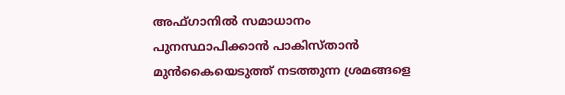അഫ്ഗാനില്‍ സമാധാനം പുനസ്ഥാപിക്കാന്‍ പാകിസ്താന്‍ മുന്‍കൈയെടുത്ത് നടത്തുന്ന ശ്രമങ്ങളെ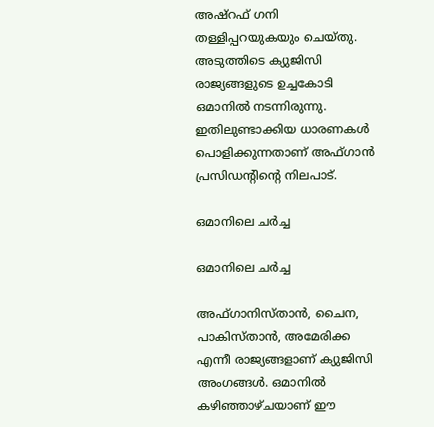അഷ്‌റഫ് ഗനി തള്ളിപ്പറയുകയും ചെയ്തു. അടുത്തിടെ ക്യുജിസി രാജ്യങ്ങളുടെ ഉച്ചകോടി ഒമാനില്‍ നടന്നിരുന്നു. ഇതിലുണ്ടാക്കിയ ധാരണകള്‍ പൊളിക്കുന്നതാണ് അഫ്ഗാന്‍ പ്രസിഡന്റിന്റെ നിലപാട്.

ഒമാനിലെ ചര്‍ച്ച

ഒമാനിലെ ചര്‍ച്ച

അഫ്ഗാനിസ്താന്‍, ചൈന, പാകിസ്താന്‍, അമേരിക്ക എന്നീ രാജ്യങ്ങളാണ് ക്യുജിസി അംഗങ്ങള്‍. ഒമാനില്‍ കഴിഞ്ഞാഴ്ചയാണ് ഈ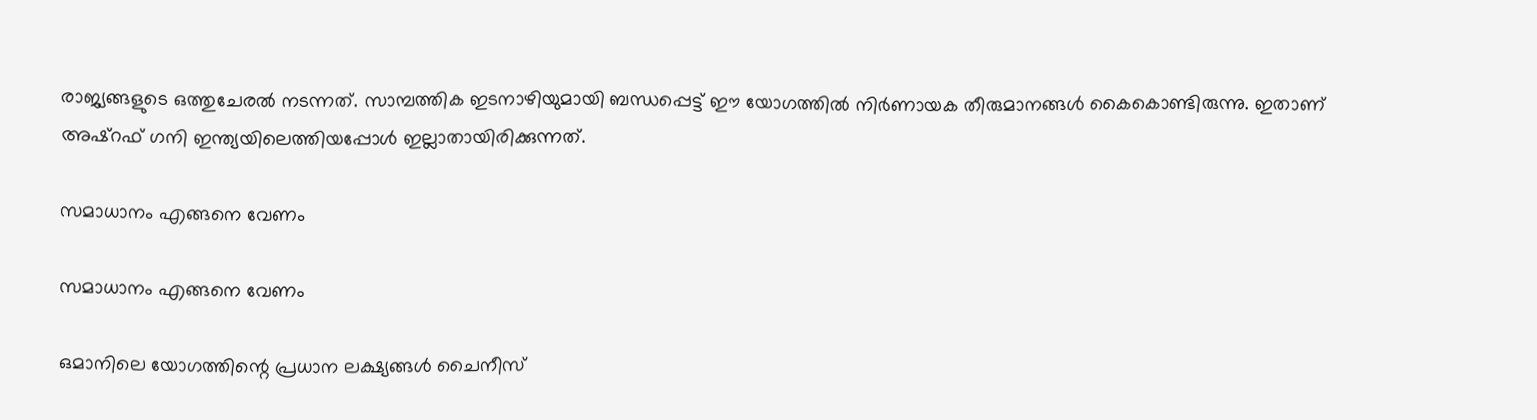രാജ്യങ്ങളുടെ ഒത്തുചേരല്‍ നടന്നത്. സാമ്പത്തിക ഇടനാഴിയുമായി ബന്ധപ്പെട്ട് ഈ യോഗത്തില്‍ നിര്‍ണായക തീരുമാനങ്ങള്‍ കൈകൊണ്ടിരുന്നു. ഇതാണ് അഷ്‌റഫ് ഗനി ഇന്ത്യയിലെത്തിയപ്പോള്‍ ഇല്ലാതായിരിക്കുന്നത്.

സമാധാനം എങ്ങനെ വേണം

സമാധാനം എങ്ങനെ വേണം

ഒമാനിലെ യോഗത്തിന്റെ പ്രധാന ലക്ഷ്യങ്ങള്‍ ചൈനീസ്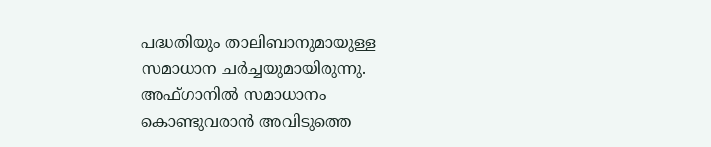പദ്ധതിയും താലിബാനുമായുള്ള സമാധാന ചര്‍ച്ചയുമായിരുന്നു. അഫ്ഗാനില്‍ സമാധാനം കൊണ്ടുവരാന്‍ അവിടുത്തെ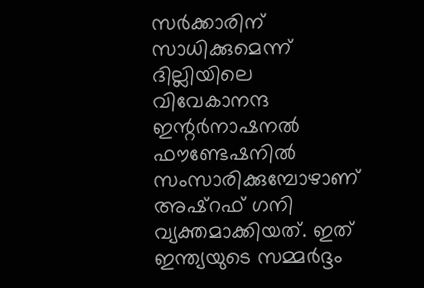സര്‍ക്കാരിന് സാധിക്കുമെന്ന് ദില്ലിയിലെ വിവേകാനന്ദ ഇന്റര്‍നാഷനല്‍ ഫൗണ്ടേഷനില്‍ സംസാരിക്കുമ്പോഴാണ് അഷ്‌റഫ് ഗനി വ്യക്തമാക്കിയത്. ഇത് ഇന്ത്യയുടെ സമ്മര്‍ദ്ദം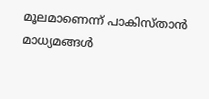മൂലമാണെന്ന് പാകിസ്താന്‍ മാധ്യമങ്ങള്‍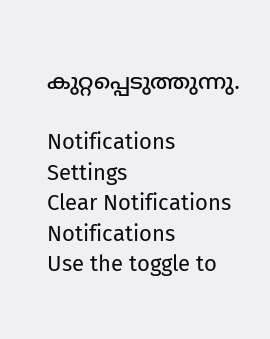കുറ്റപ്പെടുത്തുന്നു.

Notifications
Settings
Clear Notifications
Notifications
Use the toggle to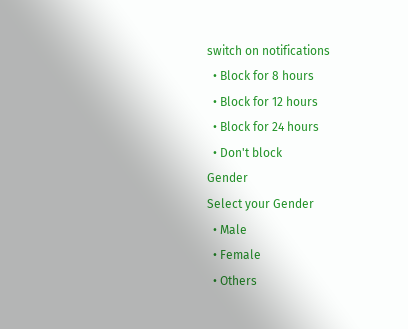switch on notifications
  • Block for 8 hours
  • Block for 12 hours
  • Block for 24 hours
  • Don't block
Gender
Select your Gender
  • Male
  • Female
  • Others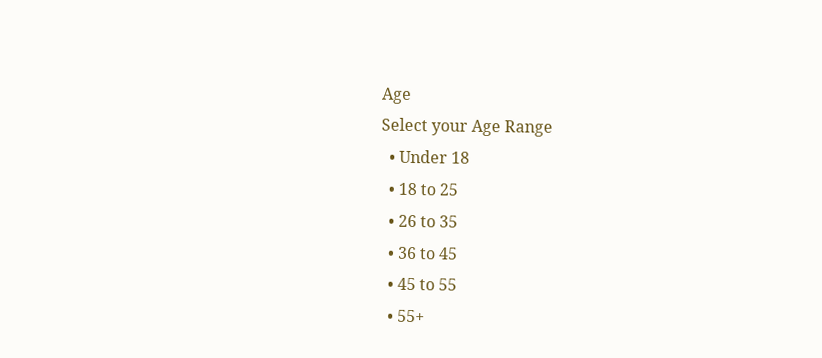Age
Select your Age Range
  • Under 18
  • 18 to 25
  • 26 to 35
  • 36 to 45
  • 45 to 55
  • 55+